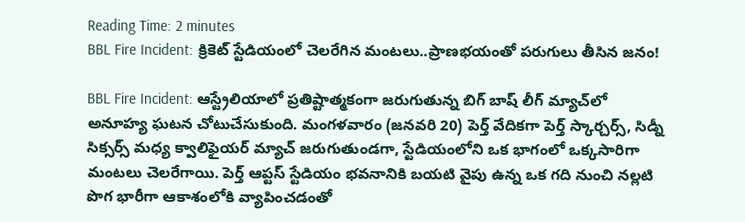Reading Time: 2 minutes
BBL Fire Incident: క్రికెట్ స్టేడియంలో చెలరేగిన మంటలు..ప్రాణభయంతో పరుగులు తీసిన జనం!

BBL Fire Incident: ఆస్ట్రేలియాలో ప్రతిష్టాత్మకంగా జరుగుతున్న బిగ్ బాష్ లీగ్ మ్యాచ్‌లో అనూహ్య ఘటన చోటుచేసుకుంది. మంగళవారం (జనవరి 20) పెర్త్ వేదికగా పెర్త్ స్కార్చర్స్, సిడ్నీ సిక్సర్స్ మధ్య క్వాలిఫైయర్ మ్యాచ్ జరుగుతుండగా, స్టేడియంలోని ఒక భాగంలో ఒక్కసారిగా మంటలు చెలరేగాయి. పెర్త్ ఆప్టస్ స్టేడియం భవనానికి బయటి వైపు ఉన్న ఒక గది నుంచి నల్లటి పొగ భారీగా ఆకాశంలోకి వ్యాపించడంతో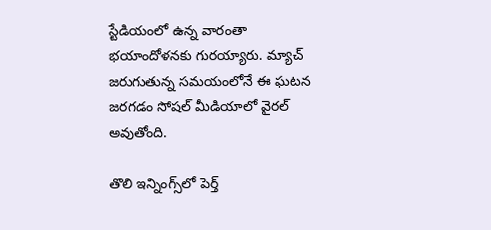స్టేడియంలో ఉన్న వారంతా భయాందోళనకు గురయ్యారు. మ్యాచ్ జరుగుతున్న సమయంలోనే ఈ ఘటన జరగడం సోషల్ మీడియాలో వైరల్ అవుతోంది.

తొలి ఇన్నింగ్స్‌లో పెర్త్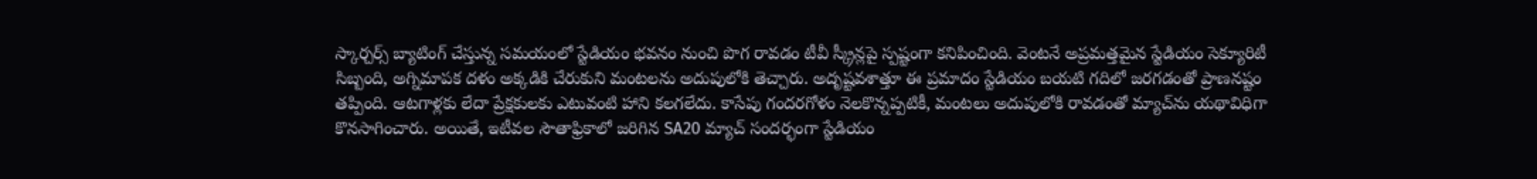స్కార్చర్స్ బ్యాటింగ్ చేస్తున్న సమయంలో స్టేడియం భవనం నుంచి పొగ రావడం టీవీ స్క్రీన్లపై స్పష్టంగా కనిపించింది. వెంటనే అప్రమత్తమైన స్టేడియం సెక్యూరిటీ సిబ్బంది, అగ్నిమాపక దళం అక్కడికి చేరుకుని మంటలను అదుపులోకి తెచ్చారు. అదృష్టవశాత్తూ ఈ ప్రమాదం స్టేడియం బయటి గదిలో జరగడంతో ప్రాణనష్టం తప్పింది. ఆటగాళ్లకు లేదా ప్రేక్షకులకు ఎటువంటి హాని కలగలేదు. కాసేపు గందరగోళం నెలకొన్నప్పటికీ, మంటలు అదుపులోకి రావడంతో మ్యాచ్‌ను యథావిధిగా కొనసాగించారు. అయితే, ఇటీవల సౌతాఫ్రికాలో జరిగిన SA20 మ్యాచ్ సందర్భంగా స్టేడియం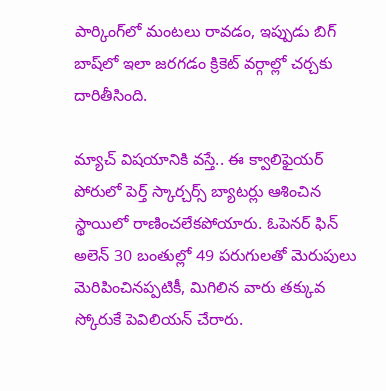పార్కింగ్‌లో మంటలు రావడం, ఇప్పుడు బిగ్ బాష్‌లో ఇలా జరగడం క్రికెట్ వర్గాల్లో చర్చకు దారితీసింది.

మ్యాచ్ విషయానికి వస్తే.. ఈ క్వాలిఫైయర్ పోరులో పెర్త్ స్కార్చర్స్ బ్యాటర్లు ఆశించిన స్థాయిలో రాణించలేకపోయారు. ఓపెనర్ ఫిన్ అలెన్ 30 బంతుల్లో 49 పరుగులతో మెరుపులు మెరిపించినప్పటికీ, మిగిలిన వారు తక్కువ స్కోరుకే పెవిలియన్ చేరారు.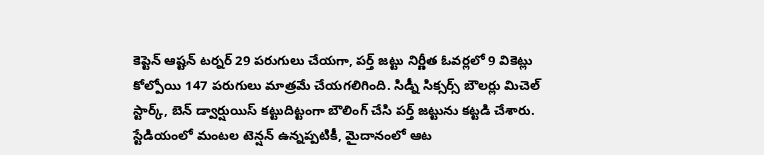కెప్టెన్ ఆష్టన్ టర్నర్ 29 పరుగులు చేయగా, పర్త్ జట్టు నిర్ణీత ఓవర్లలో 9 వికెట్లు కోల్పోయి 147 పరుగులు మాత్రమే చేయగలిగింది. సిడ్నీ సిక్సర్స్ బౌలర్లు మిచెల్ స్టార్క్, బెన్ డ్వార్షుయిస్ కట్టుదిట్టంగా బౌలింగ్ చేసి పర్త్ జట్టును కట్టడి చేశారు. స్టేడియంలో మంటల టెన్షన్ ఉన్నప్పటికీ, మైదానంలో ఆట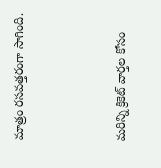మాత్రం రసవత్తరంగా సాగింది.



మరిన్ని క్రికెట్ వార్తల కోసం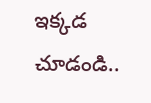ఇక్కడ చూడండి..